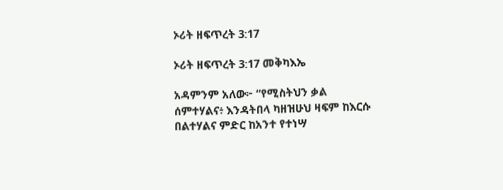ኦሪት ዘፍጥረት 3:17

ኦሪት ዘፍጥረት 3:17 መቅካእኤ

አዳምንም አለው፦ “የሚስትህን ቃል ሰምተሃልና፥ እንዳትበላ ካዘዝሁህ ዛፍም ከእርሱ በልተሃልና ምድር ከአንተ የተነሣ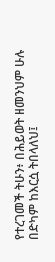የተረገመች ትሁን፥ በሕይወት ዘመንህም ሁሉ በድካም ከእርሷ ትበላለህ፤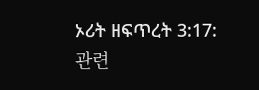ኦሪት ዘፍጥረት 3:17: 관련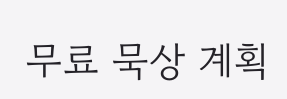무료 묵상 계획